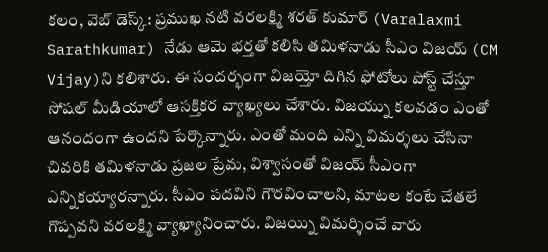కలం, వెబ్ డెస్క్: ప్రముఖ నటి వరలక్ష్మి శరత్ కుమార్ (Varalaxmi Sarathkumar) నేడు ఆమె భర్తతో కలిసి తమిళనాడు సీఎం విజయ్ (CM Vijay)ని కలిశారు. ఈ సందర్భంగా విజయ్తో దిగిన ఫోటోలు పోస్ట్ చేస్తూ సోషల్ మీడియాలో ఆసక్తికర వ్యాఖ్యలు చేశారు. విజయ్ను కలవడం ఎంతో ఆనందంగా ఉందని పేర్కొన్నారు. ఎంతో మంది ఎన్ని విమర్శలు చేసినా చివరికి తమిళనాడు ప్రజల ప్రేమ, విశ్వాసంతో విజయ్ సీఎంగా ఎన్నికయ్యారన్నారు. సీఎం పదవిని గౌరవించాలని, మాటల కంటే చేతలే గొప్పవని వరలక్ష్మి వ్యాఖ్యానించారు. విజయ్ని విమర్శించే వారు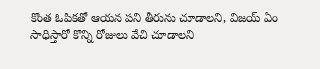కొంత ఓపికతో ఆయన పని తీరును చూడాలని, విజయ్ ఏం సాధిస్తారో కొన్ని రోజులు వేచి చూడాలని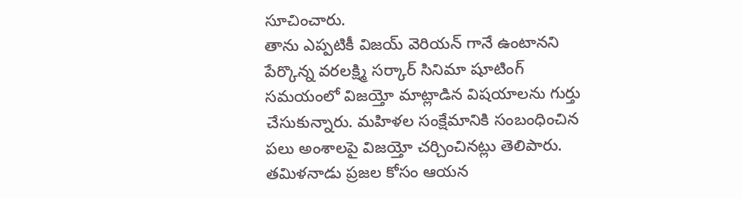సూచించారు.
తాను ఎప్పటికీ విజయ్ వెరియన్ గానే ఉంటానని పేర్కొన్న వరలక్ష్మి సర్కార్ సినిమా షూటింగ్ సమయంలో విజయ్తో మాట్లాడిన విషయాలను గుర్తు చేసుకున్నారు. మహిళల సంక్షేమానికి సంబంధించిన పలు అంశాలపై విజయ్తో చర్చించినట్లు తెలిపారు. తమిళనాడు ప్రజల కోసం ఆయన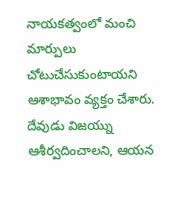నాయకత్వంలో మంచి మార్పులు చోటుచేసుకుంటాయని ఆశాభావం వ్యక్తం చేశారు. దేవుడు విజయ్ను ఆశీర్వదించాలని, ఆయన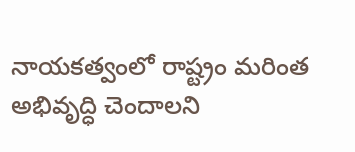నాయకత్వంలో రాష్ట్రం మరింత అభివృద్ధి చెందాలని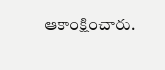ఆకాంక్షించారు.